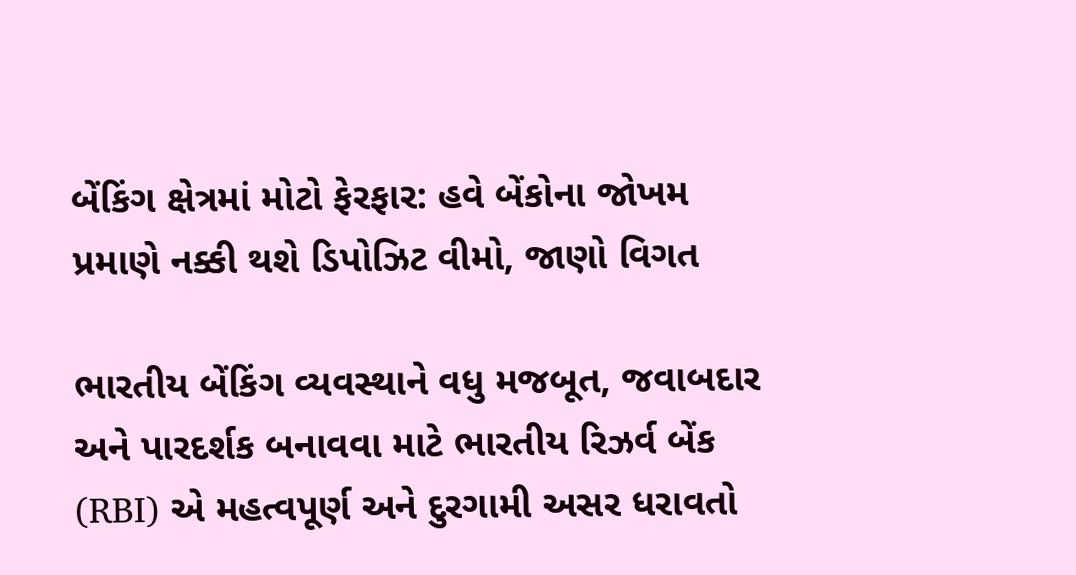બેંકિંગ ક્ષેત્રમાં મોટો ફેરફાર: હવે બેંકોના જોખમ પ્રમાણે નક્કી થશે ડિપોઝિટ વીમો, જાણો વિગત

ભારતીય બેંકિંગ વ્યવસ્થાને વધુ મજબૂત, જવાબદાર અને પારદર્શક બનાવવા માટે ભારતીય રિઝર્વ બેંક (RBI) એ મહત્વપૂર્ણ અને દુરગામી અસર ધરાવતો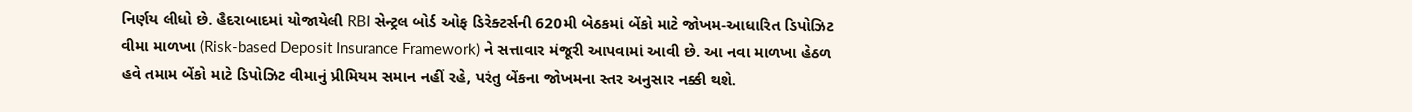નિર્ણય લીધો છે. હૈદરાબાદમાં યોજાયેલી RBI સેન્ટ્રલ બોર્ડ ઓફ ડિરેક્ટર્સની 620મી બેઠકમાં બેંકો માટે જોખમ-આધારિત ડિપોઝિટ વીમા માળખા (Risk-based Deposit Insurance Framework) ને સત્તાવાર મંજૂરી આપવામાં આવી છે. આ નવા માળખા હેઠળ હવે તમામ બેંકો માટે ડિપોઝિટ વીમાનું પ્રીમિયમ સમાન નહીં રહે, પરંતુ બેંકના જોખમના સ્તર અનુસાર નક્કી થશે.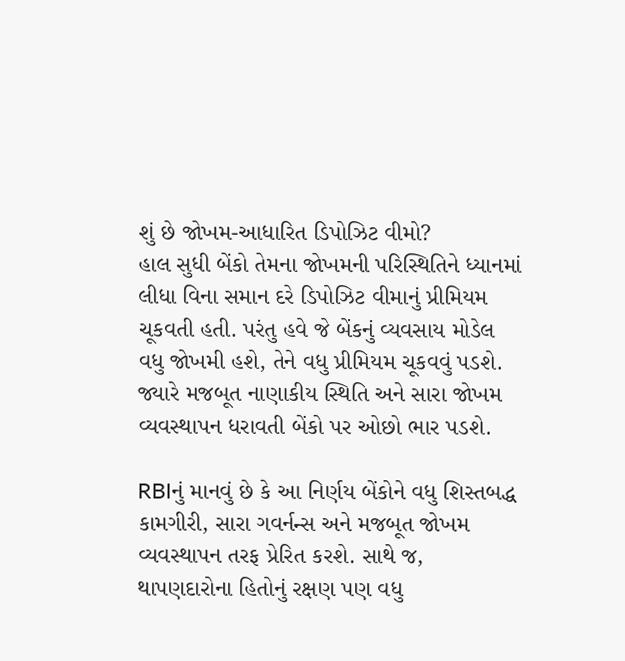શું છે જોખમ-આધારિત ડિપોઝિટ વીમો?
હાલ સુધી બેંકો તેમના જોખમની પરિસ્થિતિને ધ્યાનમાં લીધા વિના સમાન દરે ડિપોઝિટ વીમાનું પ્રીમિયમ ચૂકવતી હતી. પરંતુ હવે જે બેંકનું વ્યવસાય મોડેલ વધુ જોખમી હશે, તેને વધુ પ્રીમિયમ ચૂકવવું પડશે. જ્યારે મજબૂત નાણાકીય સ્થિતિ અને સારા જોખમ વ્યવસ્થાપન ધરાવતી બેંકો પર ઓછો ભાર પડશે.

RBIનું માનવું છે કે આ નિર્ણય બેંકોને વધુ શિસ્તબદ્ધ કામગીરી, સારા ગવર્નન્સ અને મજબૂત જોખમ વ્યવસ્થાપન તરફ પ્રેરિત કરશે. સાથે જ, થાપણદારોના હિતોનું રક્ષણ પણ વધુ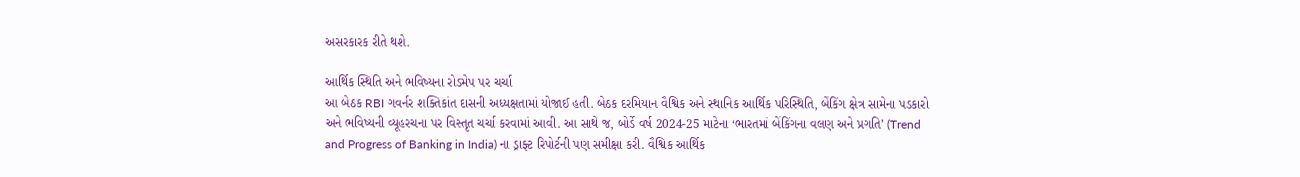અસરકારક રીતે થશે.

આર્થિક સ્થિતિ અને ભવિષ્યના રોડમેપ પર ચર્ચા
આ બેઠક RBI ગવર્નર શક્તિકાંત દાસની અધ્યક્ષતામાં યોજાઈ હતી. બેઠક દરમિયાન વૈશ્વિક અને સ્થાનિક આર્થિક પરિસ્થિતિ, બેંકિંગ ક્ષેત્ર સામેના પડકારો અને ભવિષ્યની વ્યૂહરચના પર વિસ્તૃત ચર્ચા કરવામાં આવી. આ સાથે જ, બોર્ડે વર્ષ 2024-25 માટેના ‘ભારતમાં બેંકિંગના વલણ અને પ્રગતિ’ (Trend and Progress of Banking in India) ના ડ્રાફ્ટ રિપોર્ટની પણ સમીક્ષા કરી. વૈશ્વિક આર્થિક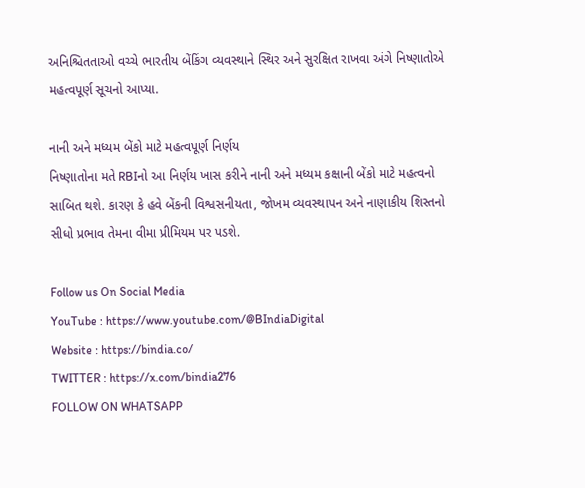અનિશ્ચિતતાઓ વચ્ચે ભારતીય બેંકિંગ વ્યવસ્થાને સ્થિર અને સુરક્ષિત રાખવા અંગે નિષ્ણાતોએ મહત્વપૂર્ણ સૂચનો આપ્યા.

નાની અને મધ્યમ બેંકો માટે મહત્વપૂર્ણ નિર્ણય
નિષ્ણાતોના મતે RBIનો આ નિર્ણય ખાસ કરીને નાની અને મધ્યમ કક્ષાની બેંકો માટે મહત્વનો સાબિત થશે. કારણ કે હવે બેંકની વિશ્વસનીયતા, જોખમ વ્યવસ્થાપન અને નાણાકીય શિસ્તનો સીધો પ્રભાવ તેમના વીમા પ્રીમિયમ પર પડશે.

Follow us On Social Media
YouTube : https://www.youtube.com/@BIndiaDigital
Website : https://bindia.co/
TWITTER : https://x.com/bindia276
FOLLOW ON WHATSAPP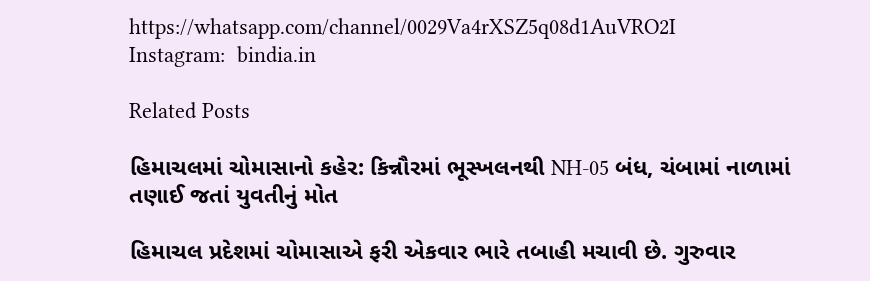https://whatsapp.com/channel/0029Va4rXSZ5q08d1AuVRO2I
Instagram:  bindia.in

Related Posts

હિમાચલમાં ચોમાસાનો કહેર: કિન્નૌરમાં ભૂસ્ખલનથી NH-05 બંધ, ચંબામાં નાળામાં તણાઈ જતાં યુવતીનું મોત

હિમાચલ પ્રદેશમાં ચોમાસાએ ફરી એકવાર ભારે તબાહી મચાવી છે. ગુરુવાર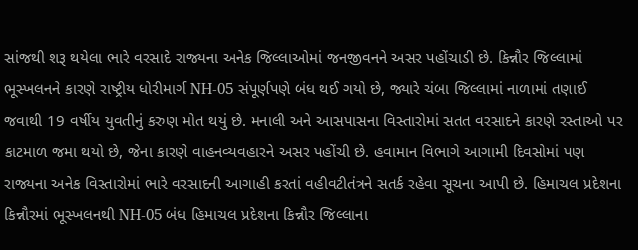સાંજથી શરૂ થયેલા ભારે વરસાદે રાજ્યના અનેક જિલ્લાઓમાં જનજીવનને અસર પહોંચાડી છે. કિન્નૌર જિલ્લામાં ભૂસ્ખલનને કારણે રાષ્ટ્રીય ધોરીમાર્ગ NH-05 સંપૂર્ણપણે બંધ થઈ ગયો છે, જ્યારે ચંબા જિલ્લામાં નાળામાં તણાઈ જવાથી 19 વર્ષીય યુવતીનું કરુણ મોત થયું છે. મનાલી અને આસપાસના વિસ્તારોમાં સતત વરસાદને કારણે રસ્તાઓ પર કાટમાળ જમા થયો છે, જેના કારણે વાહનવ્યવહારને અસર પહોંચી છે. હવામાન વિભાગે આગામી દિવસોમાં પણ રાજ્યના અનેક વિસ્તારોમાં ભારે વરસાદની આગાહી કરતાં વહીવટીતંત્રને સતર્ક રહેવા સૂચના આપી છે. હિમાચલ પ્રદેશના કિન્નૌરમાં ભૂસ્ખલનથી NH-05 બંધ હિમાચલ પ્રદેશના કિન્નૌર જિલ્લાના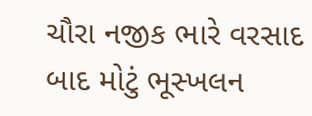ચૌરા નજીક ભારે વરસાદ બાદ મોટું ભૂસ્ખલન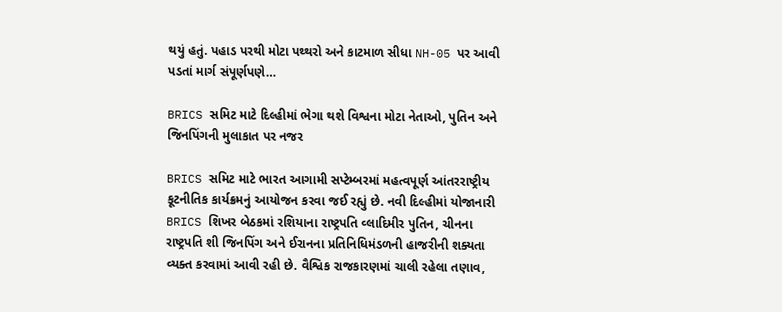થયું હતું. પહાડ પરથી મોટા પથ્થરો અને કાટમાળ સીધા NH-05 પર આવી પડતાં માર્ગ સંપૂર્ણપણે…

BRICS સમિટ માટે દિલ્હીમાં ભેગા થશે વિશ્વના મોટા નેતાઓ, પુતિન અને જિનપિંગની મુલાકાત પર નજર

BRICS સમિટ માટે ભારત આગામી સપ્ટેમ્બરમાં મહત્વપૂર્ણ આંતરરાષ્ટ્રીય કૂટનીતિક કાર્યક્રમનું આયોજન કરવા જઈ રહ્યું છે. નવી દિલ્હીમાં યોજાનારી BRICS શિખર બેઠકમાં રશિયાના રાષ્ટ્રપતિ વ્લાદિમીર પુતિન, ચીનના રાષ્ટ્રપતિ શી જિનપિંગ અને ઈરાનના પ્રતિનિધિમંડળની હાજરીની શક્યતા વ્યક્ત કરવામાં આવી રહી છે. વૈશ્વિક રાજકારણમાં ચાલી રહેલા તણાવ,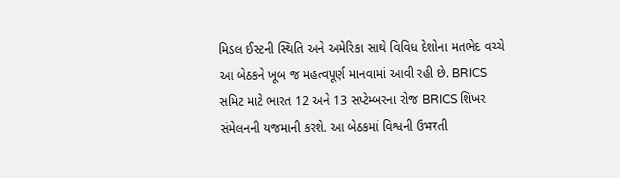મિડલ ઈસ્ટની સ્થિતિ અને અમેરિકા સાથે વિવિધ દેશોના મતભેદ વચ્ચે આ બેઠકને ખૂબ જ મહત્વપૂર્ણ માનવામાં આવી રહી છે. BRICS સમિટ માટે ભારત 12 અને 13 સપ્ટેમ્બરના રોજ BRICS શિખર સંમેલનની યજમાની કરશે. આ બેઠકમાં વિશ્વની ઉभरતી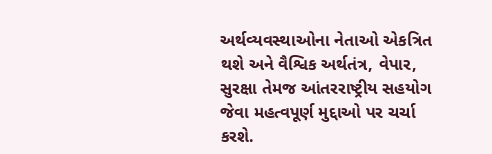અર્થવ્યવસ્થાઓના નેતાઓ એકત્રિત થશે અને વૈશ્વિક અર્થતંત્ર, વેપાર, સુરક્ષા તેમજ આંતરરાષ્ટ્રીય સહયોગ જેવા મહત્વપૂર્ણ મુદ્દાઓ પર ચર્ચા કરશે.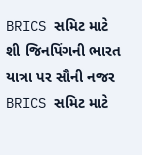BRICS સમિટ માટે શી જિનપિંગની ભારત યાત્રા પર સૌની નજર BRICS સમિટ માટે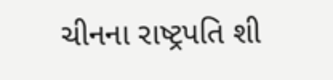ચીનના રાષ્ટ્રપતિ શી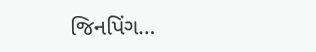જિનપિંગ…